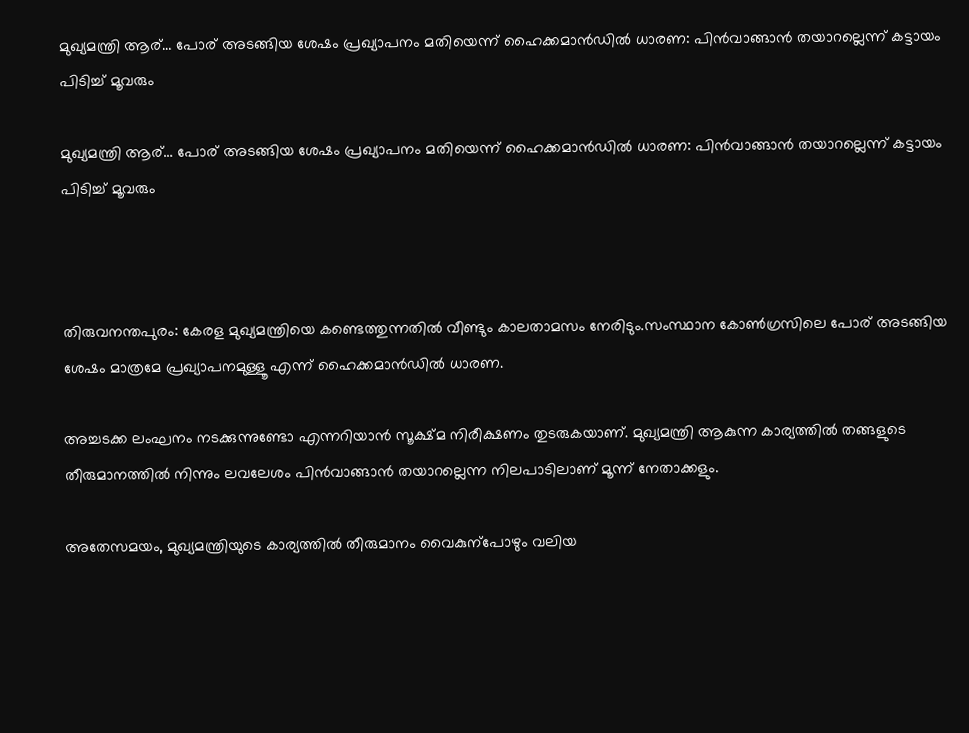മുഖ്യമന്ത്രി ആര്… പോര് അടങ്ങിയ ശേഷം പ്രഖ്യാപനം മതിയെന്ന് ഹൈക്കമാന്‍ഡിൽ ധാരണ: പിൻവാങ്ങാൻ തയാറല്ലെന്ന് കട്ടായം പിടിച്ച് മൂവരും

മുഖ്യമന്ത്രി ആര്… പോര് അടങ്ങിയ ശേഷം പ്രഖ്യാപനം മതിയെന്ന് ഹൈക്കമാന്‍ഡിൽ ധാരണ: പിൻവാങ്ങാൻ തയാറല്ലെന്ന് കട്ടായം പിടിച്ച് മൂവരും



തിരുവനന്തപുരം: കേരള മുഖ്യമന്ത്രിയെ കണ്ടെത്തുന്നതിൽ വീണ്ടും കാലതാമസം നേരിടും.സംസ്ഥാന കോൺഗ്രസിലെ പോര് അടങ്ങിയ ശേഷം മാത്രമേ പ്രഖ്യാപനമുള്ളൂ എന്ന് ഹൈക്കമാൻഡിൽ ധാരണ.

അച്ചടക്ക ലംഘനം നടക്കുന്നുണ്ടോ എന്നറിയാൻ സൂക്ഷ്മ നിരീക്ഷണം തുടരുകയാണ്. മുഖ്യമന്ത്രി ആകുന്ന കാര്യത്തിൽ തങ്ങളുടെ തീരുമാനത്തിൽ നിന്നും ലവലേശം പിൻവാങ്ങാൻ തയാറല്ലെന്ന നിലപാടിലാണ് മൂന്ന് നേതാക്കളും.

അതേസമയം, മുഖ്യമന്ത്രിയുടെ കാര്യത്തിൽ തീരുമാനം വൈകുന്പോഴും വലിയ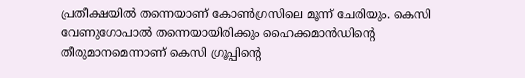പ്രതീക്ഷയിൽ തന്നെയാണ് കോൺഗ്രസിലെ മൂന്ന് ചേരിയും. കെസി വേണുഗോപാൽ തന്നെയായിരിക്കും ഹൈക്കമാൻഡിന്‍റെ തീരുമാനമെന്നാണ് കെസി ഗ്രൂപ്പിന്‍റെ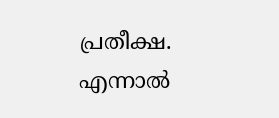പ്രതീക്ഷ. എന്നാൽ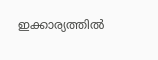ഇക്കാര്യത്തിൽ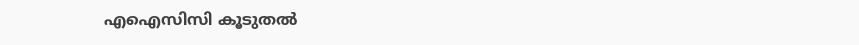എഐസിസി കൂടുതൽ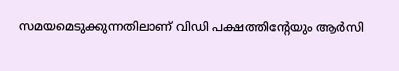സമയമെടുക്കുന്നതിലാണ് വിഡി പക്ഷത്തിന്‍റേയും ആർസി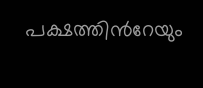പക്ഷത്തിന്‍റേയും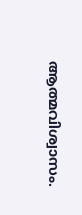ആത്മവിശ്വാസം.